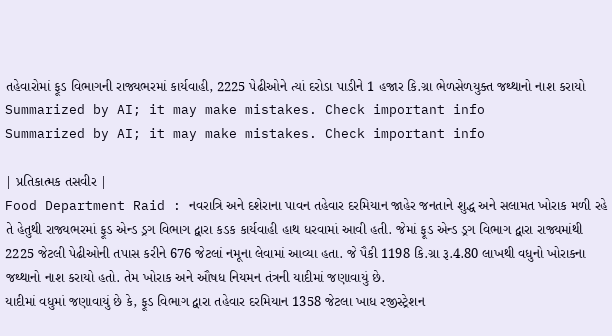તહેવારોમાં ફૂડ વિભાગની રાજ્યભરમાં કાર્યવાહી, 2225 પેઢીઓને ત્યાં દરોડા પાડીને 1 હજાર કિ.ગ્રા ભેળસેળયુક્ત જથ્થાનો નાશ કરાયો
Summarized by AI; it may make mistakes. Check important info
Summarized by AI; it may make mistakes. Check important info

| પ્રતિકાત્મક તસવીર |
Food Department Raid : નવરાત્રિ અને દશેરાના પાવન તહેવાર દરમિયાન જાહેર જનતાને શુદ્ધ અને સલામત ખોરાક મળી રહે તે હેતુથી રાજ્યભરમાં ફૂડ એન્ડ ડ્રગ વિભાગ દ્વારા કડક કાર્યવાહી હાથ ધરવામાં આવી હતી. જેમાં ફૂડ એન્ડ ડ્રગ વિભાગ દ્વારા રાજ્યમાંથી 2225 જેટલી પેઢીઓની તપાસ કરીને 676 જેટલાં નમૂના લેવામાં આવ્યા હતા. જે પૈકી 1198 કિ.ગ્રા રૂ.4.80 લાખથી વધુનો ખોરાકના જથ્થાનો નાશ કરાયો હતો. તેમ ખોરાક અને ઔષધ નિયમન તંત્રની યાદીમાં જણાવાયું છે.
યાદીમાં વધુમાં જણાવાયું છે કે, ફૂડ વિભાગ દ્વારા તહેવાર દરમિયાન 1358 જેટલા ખાધ રજીસ્ટ્રેશન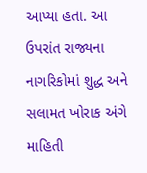આપ્યા હતા. આ ઉપરાંત રાજ્યના નાગરિકોમાં શુદ્ધ અને સલામત ખોરાક અંગે માહિતી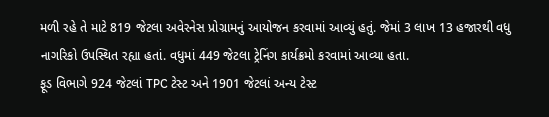મળી રહે તે માટે 819 જેટલા અવેરનેસ પ્રોગ્રામનું આયોજન કરવામાં આવ્યું હતું. જેમાં 3 લાખ 13 હજારથી વધુ નાગરિકો ઉપસ્થિત રહ્યા હતાં. વધુમાં 449 જેટલા ટ્રેનિંગ કાર્યક્રમો કરવામાં આવ્યા હતા.
ફૂડ વિભાગે 924 જેટલાં TPC ટેસ્ટ અને 1901 જેટલાં અન્ય ટેસ્ટ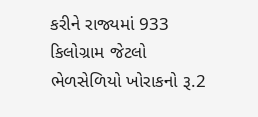કરીને રાજ્યમાં 933 કિલોગ્રામ જેટલો ભેળસેળિયો ખોરાકનો રૂ.2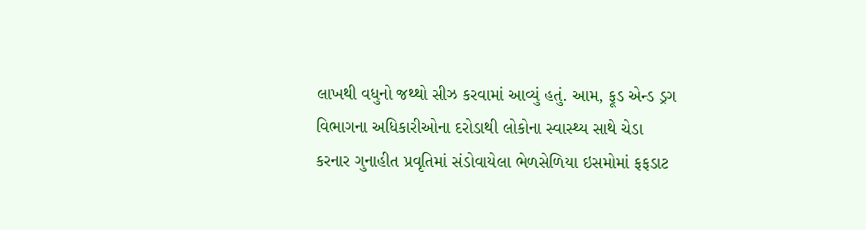લાખથી વધુનો જથ્થો સીઝ કરવામાં આવ્યું હતું. આમ, ફૂડ એન્ડ ડ્રગ વિભાગના અધિકારીઓના દરોડાથી લોકોના સ્વાસ્થ્ય સાથે ચેડા કરનાર ગુનાહીત પ્રવૃતિમાં સંડોવાયેલા ભેળસેળિયા ઇસમોમાં ફફડાટ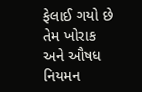ફેલાઈ ગયો છે તેમ ખોરાક અને ઔષધ નિયમન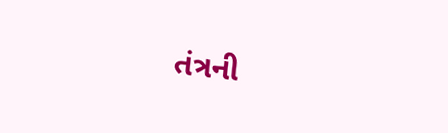તંત્રની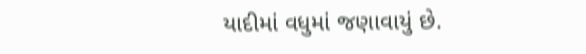યાદીમાં વધુમાં જણાવાયું છે.